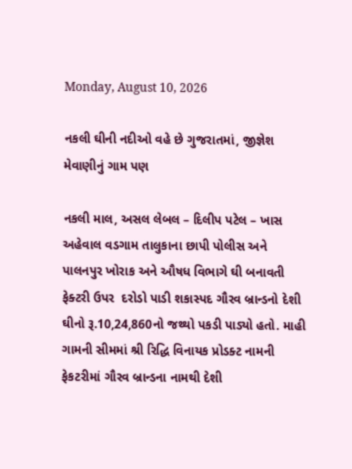Monday, August 10, 2026

નકલી ઘીની નદીઓ વહે છે ગુજરાતમાં, જીજ્ઞેશ મેવાણીનું ગામ પણ

નકલી માલ, અસલ લેબલ – દિલીપ પટેલ – ખાસ અહેવાલ વડગામ તાલુકાના છાપી પોલીસ અને પાલનપુર ખોરાક અને ઔષધ વિભાગે ઘી બનાવતી ફેક્ટરી ઉપર  દરોડો પાડી શકાસ્પદ ગૌરવ બ્રાન્ડનો દેશી ઘીનો રૂ.10,24,860નો જથ્થો પકડી પાડ્યો હતો. માહી ગામની સીમમાં શ્રી રિદ્ધિ વિનાયક પ્રોડક્ટ નામની ફેકટરીમાં ગૌરવ બ્રાન્ડના નામથી દેશી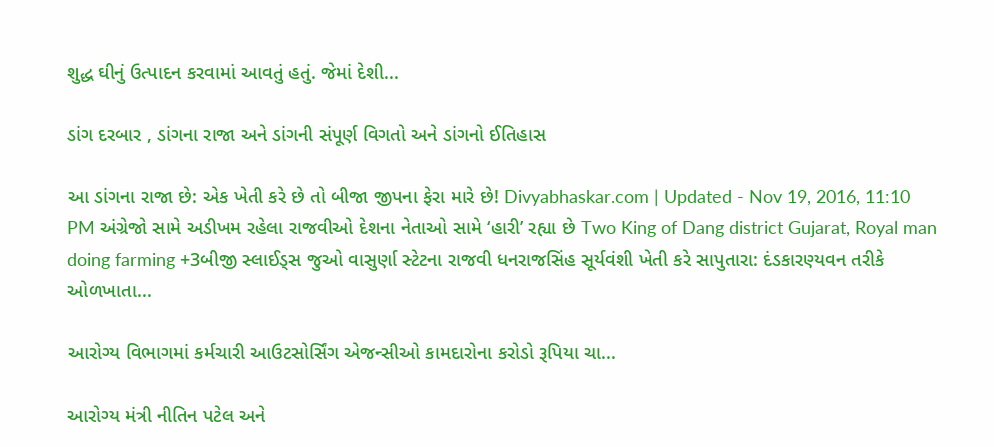શુદ્ધ ઘીનું ઉત્પાદન કરવામાં આવતું હતું. જેમાં દેશી...

ડાંગ દરબાર , ડાંગના રાજા અને ડાંગની સંપૂર્ણ વિગતો અને ડાંગનો ઈતિહાસ

આ ડાંગના રાજા છે: એક ખેતી કરે છે તો બીજા જીપના ફેરા મારે છે! Divyabhaskar.com | Updated - Nov 19, 2016, 11:10 PM અંગ્રેજો સામે અડીખમ રહેલા રાજવીઓ દેશના નેતાઓ સામે ‘હારી’ રહ્યા છે Two King of Dang district Gujarat, Royal man doing farming +3બીજી સ્લાઈડ્સ જુઓ વાસુર્ણા સ્ટેટના રાજવી ધનરાજસિંહ સૂર્યવંશી ખેતી કરે સાપુતારા: દંડકારણ્યવન તરીકે ઓળખાતા...

આરોગ્ય વિભાગમાં કર્મચારી આઉટસોર્સિંગ એજન્સીઓ કામદારોના કરોડો રૂપિયા ચા...

આરોગ્ય મંત્રી નીતિન પટેલ અને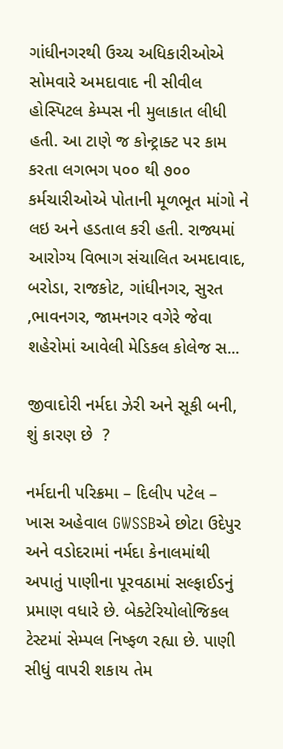ગાંધીનગરથી ઉચ્ચ અધિકારીઓએ સોમવારે અમદાવાદ ની સીવીલ હોસ્પિટલ કેમ્પસ ની મુલાકાત લીધી હતી. આ ટાણે જ કોન્ટ્રાક્ટ પર કામ કરતા લગભગ ૫૦૦ થી ૭૦૦ કર્મચારીઓએ પોતાની મૂળભૂત માંગો ને લઇ અને હડતાલ કરી હતી. રાજ્યમાં આરોગ્ય વિભાગ સંચાલિત અમદાવાદ, બરોડા, રાજકોટ, ગાંધીનગર, સુરત ,ભાવનગર, જામનગર વગેરે જેવા શહેરોમાં આવેલી મેડિકલ કોલેજ સ...

જીવાદોરી નર્મદા ઝેરી અને સૂકી બની, શું કારણ છે  ?

નર્મદાની પરિક્રમા – દિલીપ પટેલ – ખાસ અહેવાલ GWSSBએ છોટા ઉદેપુર અને વડોદરામાં નર્મદા કેનાલમાંથી અપાતું પાણીના પૂરવઠામાં સલ્ફાઈડનું પ્રમાણ વધારે છે. બેક્ટેરિયોલોજિકલ ટેસ્ટમાં સેમ્પલ નિષ્ફળ રહ્યા છે. પાણી સીધું વાપરી શકાય તેમ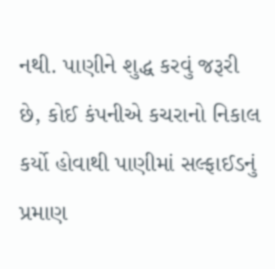નથી. પાણીને શુદ્ધ કરવું જરૂરી છે, કોઈ કંપનીએ કચરાનો નિકાલ કર્યો હોવાથી પાણીમાં સલ્ફાઈડનું પ્રમાણ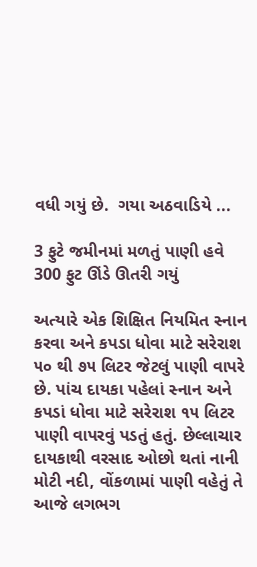વધી ગયું છે.  ગયા અઠવાડિયે ...

3 ફુટે જમીનમાં મળતું પાણી હવે 300 ફુટ ઊંડે ઊતરી ગયું

અત્યારે એક શિક્ષિત નિયમિત સ્નાન કરવા અને કપડા ધોવા માટે સરેરાશ ૫૦ થી ૭૫ લિટર જેટલું પાણી વાપરે છે. પાંચ દાયકા પહેલાં સ્નાન અને કપડાં ધોવા માટે સરેરાશ ૧૫ લિટર પાણી વાપરવું પડતું હતું. છેલ્લાચાર દાયકાથી વરસાદ ઓછો થતાં નાની મોટી નદી, વોંકળામાં પાણી વહેતું તે આજે લગભગ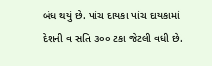બંધ થયું છે. પાંચ દાયકા પાંચ દાયકામાં દેશની વ સતિ ૩૦૦ ટકા જેટલી વધી છે.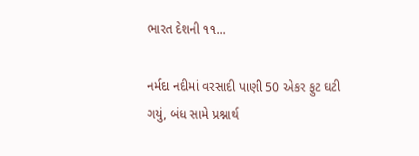ભારત દેશની ૧૧...

નર્મદા નદીમાં વરસાદી પાણી 50 એકર ફુટ ઘટી ગયું, બંધ સામે પ્રશ્નાર્થ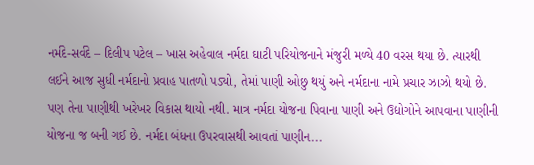નર્મદે-સર્વદે – દિલીપ પટેલ – ખાસ અહેવાલ નર્મદા ઘાટી પરિયોજનાને મંજુરી મળ્યે 40 વરસ થયા છે. ત્યારથી લઈને આજ સુધી નર્મદાનો પ્રવાહ પાતળો પડ્યો, તેમાં પાણી ઓછુ થયું અને નર્મદાના નામે પ્રચાર ઝાઝો થયો છે. પણ તેના પાણીથી ખરેખર વિકાસ થાયો નથી. માત્ર નર્મદા યોજના પિવાના પાણી અને ઉદ્યોગોને આપવાના પાણીની યોજના જ બની ગઈ છે. નર્મદા બંધના ઉપરવાસથી આવતાં પાણીન...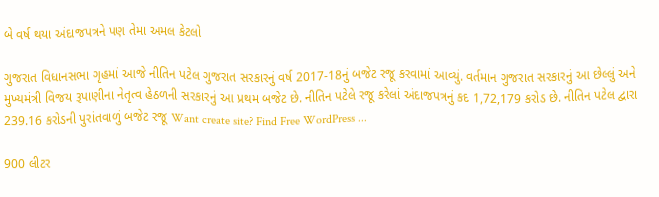બે વર્ષ થયા અંદાજપત્રને પણ તેમા અમલ કેટલો

ગુજરાત વિધાનસભા ગૃહમાં આજે નીતિન પટેલ ગુજરાત સરકારનું વર્ષ 2017-18નું બજેટ રજૂ કરવામાં આવ્યું. વર્તમાન ગુજરાત સરકારનું આ છેલ્લું અને મુખ્યમંત્રી વિજય રૂપાણીના નેતૃત્વ હેઠળની સરકારનું આ પ્રથમ બજેટ છે. નીતિન પટેલે રજૂ કરેલાં અંદાજપત્રનું કદ 1,72,179 કરોડ છે. નીતિન પટેલ દ્વારા 239.16 કરોડની પુરાંતવાળું બજેટ રજૂ Want create site? Find Free WordPress ...

900 લીટર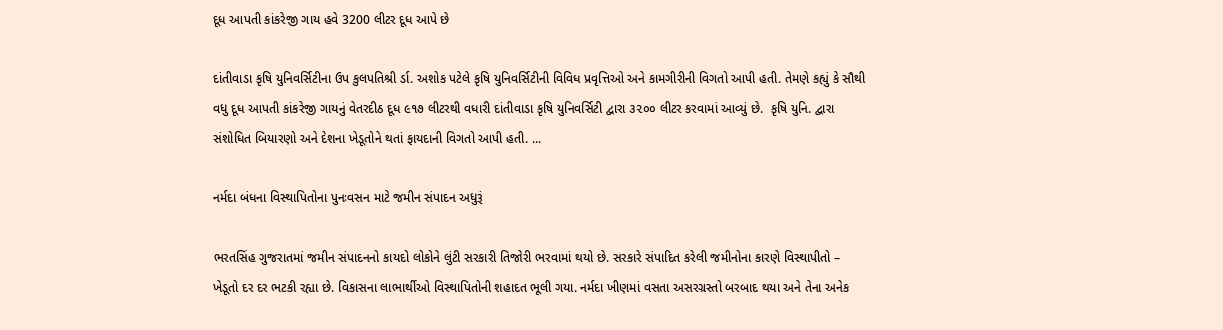દૂધ આપતી કાંકરેજી ગાય હવે 3200 લીટર દૂધ આપે છે

દાંતીવાડા કૃષિ યુનિવર્સિટીના ઉપ કુલપતિશ્રી ર્ડા. અશોક પટેલે કૃષિ યુનિવર્સિટીની વિવિધ પ્રવૃત્તિઓ અને કામગીરીની વિગતો આપી હતી. તેમણે કહ્યું કે સૌથી વધુ દૂધ આપતી કાંકરેજી ગાયનું વેતરદીઠ દૂધ ૯૧૭ લીટરથી વધારી દાંતીવાડા કૃષિ યુનિવર્સિટી દ્વારા ૩૨૦૦ લીટર કરવામાં આવ્યું છે.  કૃષિ યુનિ. દ્વારા સંશોધિત બિયારણો અને દેશના ખેડૂતોને થતાં ફાયદાની વિગતો આપી હતી. ...

નર્મદા બંધના વિસ્થાપિતોના પુનઃવસન માટે જમીન સંપાદન અધુરૂં

ભરતસિંહ ગુજરાતમાં જમીન સંપાદનનો કાયદો લોકોને લુંટી સરકારી તિજોરી ભરવામાં થયો છે. સરકારે સંપાદિત કરેલી જમીનોના કારણે વિસ્થાપીતો – ખેડૂતો દર દર ભટકી રહ્યા છે. વિકાસના લાભાર્થીઓ વિસ્થાપિતોની શહાદત ભૂલી ગયા. નર્મદા ખીણમાં વસતા અસરગ્રસ્તો બરબાદ થયા અને તેના અનેક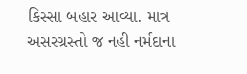કિસ્સા બહાર આવ્યા. માત્ર અસરગ્રસ્તો જ નહી નર્મદાના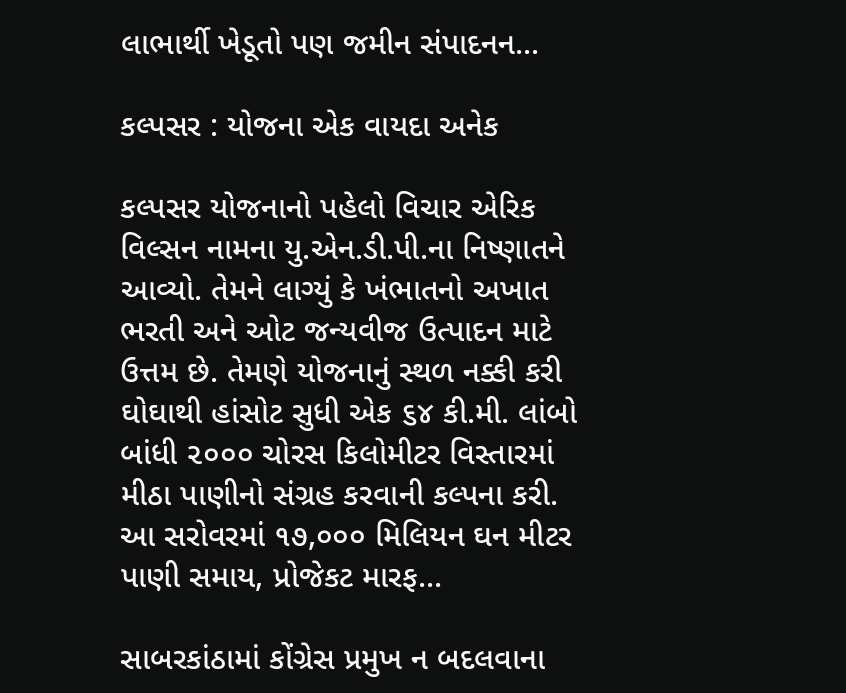લાભાર્થી ખેડૂતો પણ જમીન સંપાદનન...

કલ્પસર : યોજના એક વાયદા અનેક

કલ્પસર યોજનાનો પહેલો વિચાર એરિક વિલ્સન નામના યુ.એન.ડી.પી.ના નિષ્ણાતને આવ્યો. તેમને લાગ્યું કે ખંભાતનો અખાત ભરતી અને ઓટ જન્યવીજ ઉત્પાદન માટે ઉત્તમ છે. તેમણે યોજનાનું સ્થળ નક્કી કરી ઘોઘાથી હાંસોટ સુધી એક ૬૪ કી.મી. લાંબો બાંધી ૨૦૦૦ ચોરસ કિલોમીટર વિસ્તારમાં મીઠા પાણીનો સંગ્રહ કરવાની કલ્પના કરી. આ સરોવરમાં ૧૭,૦૦૦ મિલિયન ઘન મીટર પાણી સમાય, પ્રોજેકટ મારફ...

સાબરકાંઠામાં કોંગ્રેસ પ્રમુખ ન બદલવાના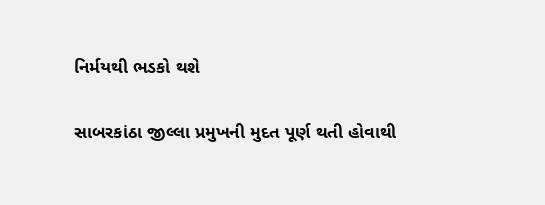નિર્મયથી ભડકો થશે

સાબરકાંઠા જીલ્લા પ્રમુખની મુદત પૂર્ણ થતી હોવાથી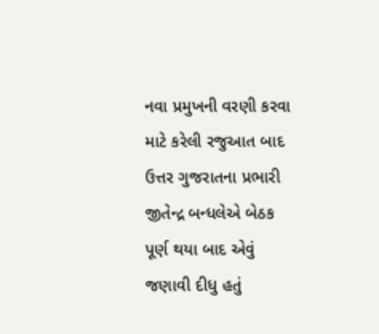નવા પ્રમુખની વરણી કરવા માટે કરેલી રજુઆત બાદ ઉત્તર ગુજરાતના પ્રભારી જીતેન્દ્ર બન્ધલેએ બેઠક પૂર્ણ થયા બાદ એવું જણાવી દીધુ હતું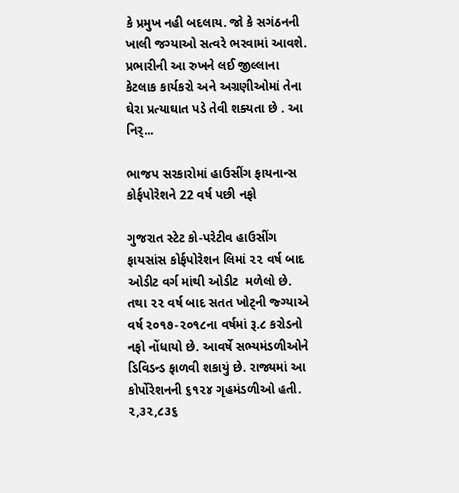કે પ્રમુખ નહી બદલાય. જો કે સગંઠનની ખાલી જગ્યાઓ સત્વરે ભરવામાં આવશે. પ્રભારીની આ રુખને લઈ જીલ્લાના કેટલાક કાર્યકરો અને અગ્રણીઓમાં તેના ઘેરા પ્રત્યાઘાત પડે તેવી શક્યતા છે . આ નિર્...

ભાજપ સરકારોમાં હાઉસીંગ ફાયનાન્સ કોર્ફપોરેશને 22 વર્ષ પછી નફો

ગુજરાત સ્ટેટ કો-પરેટીવ હાઉસીંગ ફાયસાંસ કોર્ફપોરેશન લિમાં ૨૨ વર્ષ બાદ ઓડીટ વર્ગ માંથી ઓડીટ  મળેલો છે. તથા ૨૨ વર્ષ બાદ સતત ખોટ્ની જ્ગ્યાએ વર્ષ ૨૦૧૭-૨૦૧૮ના વર્ષમાં રૂ.૮ કરોડનો નફો નોંધાયો છે. આવર્ષે સભ્યમંડળીઓને ડિવિડન્ડ ફાળવી શકાયું છે. રાજ્યમાં આ કોર્પોરેશનની ૬૧૨૪ ગૃહમંડળીઓ હતી. ૨,૩૨,૮૩૬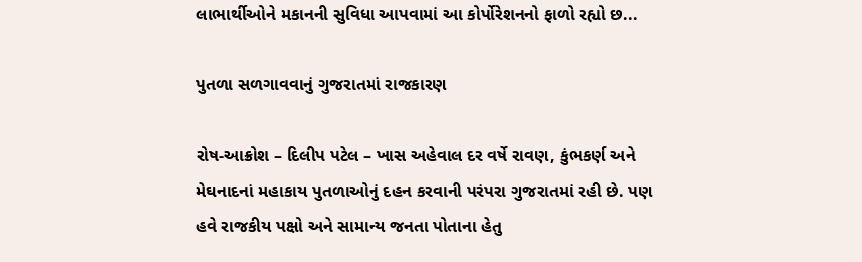લાભાર્થીઓને મકાનની સુવિધા આપવામાં આ કોર્પોરેશનનો ફાળો રહ્યો છ...

પુતળા સળગાવવાનું ગુજરાતમાં રાજકારણ

રોષ-આક્રોશ – દિલીપ પટેલ – ખાસ અહેવાલ દર વર્ષે રાવણ, કુંભકર્ણ અને મેઘનાદનાં મહાકાય પુતળાઓનું દહન કરવાની પરંપરા ગુજરાતમાં રહી છે. પણ હવે રાજકીય પક્ષો અને સામાન્ય જનતા પોતાના હેતુ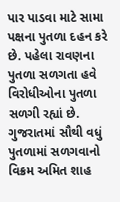પાર પાડવા માટે સામા પક્ષના પુતળા દહન કરે  છે. પહેલા રાવણના પુતળા સળગતા હવે વિરોધીઓના પુતળા સળગી રહ્યાં છે. ગુજરાતમાં સૌથી વધું પુતળામાં સળગવાનો વિક્રમ અમિત શાહ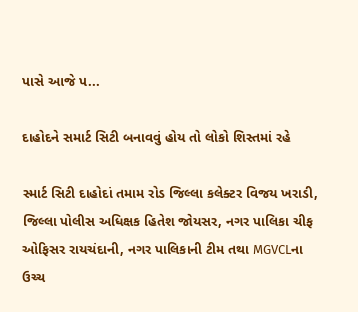પાસે આજે પ...

દાહોદને સમાર્ટ સિટી બનાવવું હોય તો લોકો શિસ્તમાં રહે

સ્માર્ટ સિટી દાહોદાં તમામ રોડ જિલ્લા કલેક્ટર વિજય ખરાડી, જિલ્લા પોલીસ અધિક્ષક હિતેશ જોયસર, નગર પાલિકા ચીફ ઓફિસર રાયચંદાની, નગર પાલિકાની ટીમ તથા MGVCLના ઉચ્ચ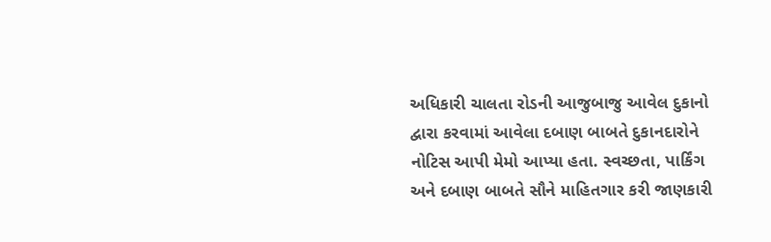અધિકારી ચાલતા રોડની આજુબાજુ આવેલ દુકાનો દ્વારા કરવામાં આવેલા દબાણ બાબતે દુકાનદારોને નોટિસ આપી મેમો આપ્યા હતા. સ્વચ્છતા, પાર્કિંગ અને દબાણ બાબતે સૌને માહિતગાર કરી જાણકારી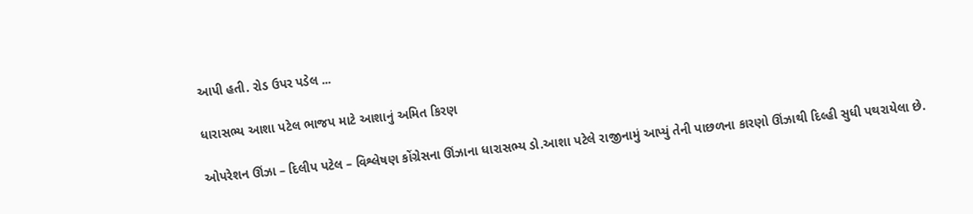આપી હતી. રોડ ઉપર પડેલ ...

ધારાસભ્ય આશા પટેલ ભાજપ માટે આશાનું અમિત કિરણ

ઓપરેશન ઊંઝા – દિલીપ પટેલ – વિશ્લેષણ કોંગ્રેસના ઊંઝાના ધારાસભ્ય ડો.આશા પટેલે રાજીનામું આપ્યું તેની પાછળના કારણો ઊંઝાથી દિલ્હી સુધી પથરાયેલા છે.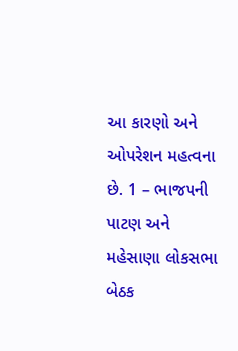આ કારણો અને ઓપરેશન મહત્વના છે. 1 – ભાજપની પાટણ અને મહેસાણા લોકસભા બેઠક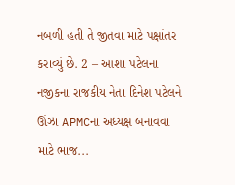નબળી હતી તે જીતવા માટે પક્ષાંતર કરાવ્યું છે. 2 – આશા પટેલના નજીકના રાજકીય નેતા દિનેશ પટેલને ઊંઝા APMCના અધ્યક્ષ બનાવવા માટે ભાજ...